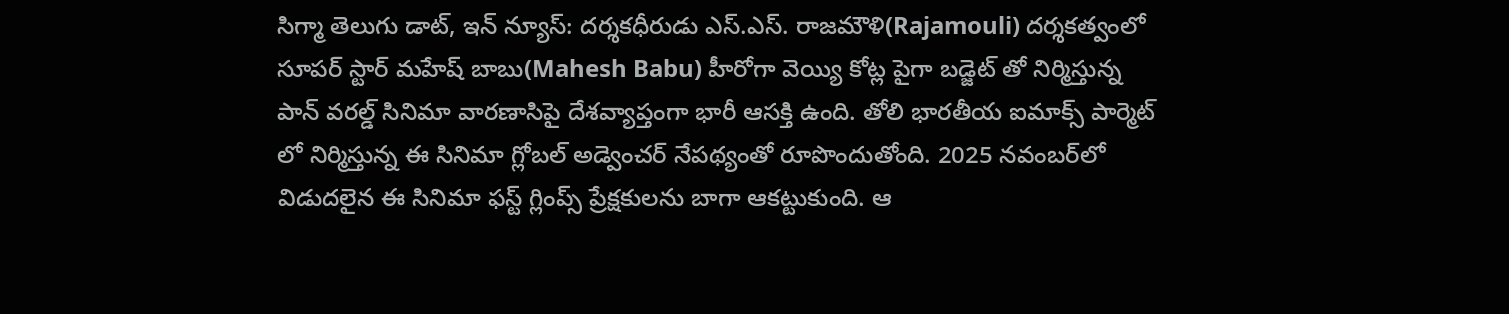సిగ్మా తెలుగు డాట్, ఇన్ న్యూస్: దర్శకధీరుడు ఎస్.ఎస్. రాజమౌళి(Rajamouli) దర్శకత్వంలో సూపర్ స్టార్ మహేష్ బాబు(Mahesh Babu) హీరోగా వెయ్యి కోట్ల పైగా బడ్జెట్ తో నిర్మిస్తున్న పాన్ వరల్డ్ సినిమా వారణాసిపై దేశవ్యాప్తంగా భారీ ఆసక్తి ఉంది. తోలి భారతీయ ఐమాక్స్ పార్మెట్ లో నిర్మిస్తున్న ఈ సినిమా గ్లోబల్ అడ్వెంచర్ నేపథ్యంతో రూపొందుతోంది. 2025 నవంబర్‌లో విడుదలైన ఈ సినిమా ఫస్ట్ గ్లింప్స్ ప్రేక్షకులను బాగా ఆకట్టుకుంది. ఆ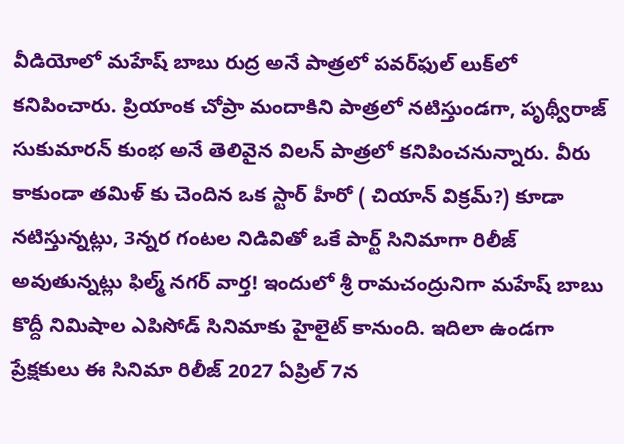వీడియోలో మహేష్ బాబు రుద్ర అనే పాత్రలో పవర్‌ఫుల్ లుక్‌లో కనిపించారు. ప్రియాంక చోప్రా మందాకిని పాత్రలో నటిస్తుండగా, పృథ్వీరాజ్ సుకుమారన్ కుంభ అనే తెలివైన విలన్ పాత్రలో కనిపించనున్నారు. వీరు కాకుండా తమిళ్ కు చెందిన ఒక స్టార్ హీరో ( చియాన్ విక్రమ్?) కూడా నటిస్తున్నట్లు, 3న్నర గంటల నిడివితో ఒకే పార్ట్ సినిమాగా రిలీజ్ అవుతున్నట్లు ఫిల్మ్ నగర్ వార్త! ఇందులో శ్రీ రామచంద్రునిగా మహేష్ బాబు కొద్దీ నిమిషాల ఎపిసోడ్ సినిమాకు హైలైట్ కానుంది. ఇదిలా ఉండగా ప్రేక్షకులు ఈ సినిమా రిలీజ్ 2027 ఏప్రిల్ 7న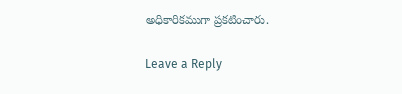అధికారికముగా ప్రకటించారు.

Leave a Reply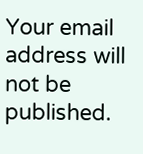Your email address will not be published.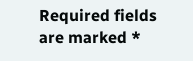Required fields are marked *